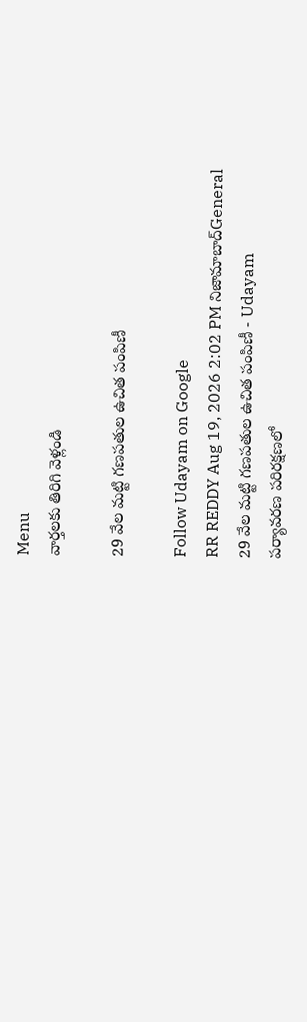Menu
వార్తలకు తిరిగి వెళ్లండి

29 వేల మట్టి గణపతుల ఉచిత పంపిణీ

Follow Udayam on Google
RR REDDY Aug 19, 2026 2:02 PM నిజామాబాద్General
29 వేల మట్టి గణపతుల ఉచిత పంపిణీ - Udayam
పర్యావరణ పరిరక్షణలో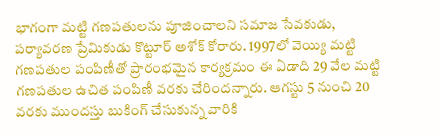భాగంగా మట్టి గణపతులను పూజించాలని సమాజ సేవకుడు, పర్యావరణ ప్రేమికుడు కొట్టూర్ అశోక్ కోరారు. 1997లో వెయ్యి మట్టి గణపతుల పంపిణీతో ప్రారంభమైన కార్యక్రమం ఈ ఏడాది 29 వేల మట్టి గణపతుల ఉచిత పంపిణీ వరకు చేరిందన్నారు. ఆగస్టు 5 నుంచి 20 వరకు ముందస్తు బుకింగ్ చేసుకున్న వారికి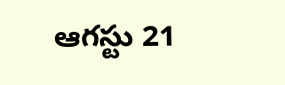ఆగస్టు 21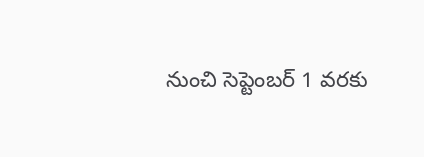నుంచి సెప్టెంబర్ 1 వరకు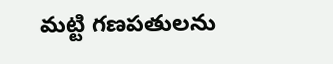మట్టి గణపతులను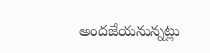అందజేయనున్నట్లు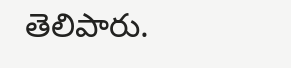తెలిపారు.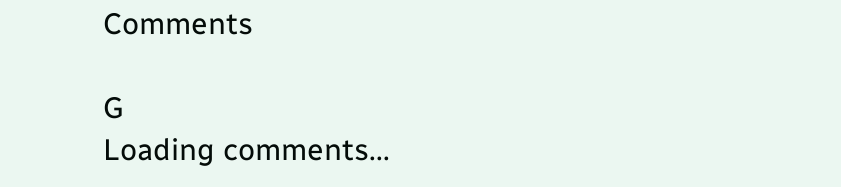Comments

G
Loading comments...